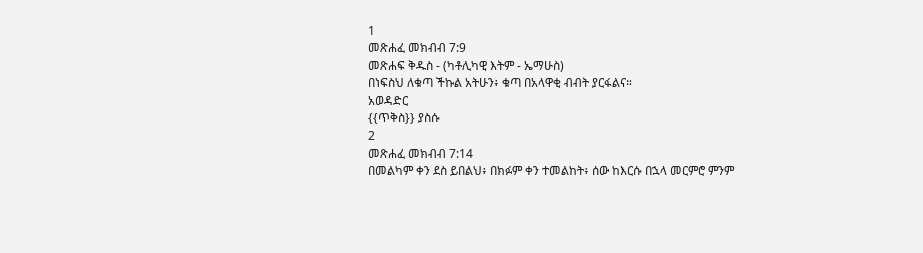1
መጽሐፈ መክብብ 7:9
መጽሐፍ ቅዱስ - (ካቶሊካዊ እትም - ኤማሁስ)
በነፍስህ ለቁጣ ችኩል አትሁን፥ ቁጣ በአላዋቂ ብብት ያርፋልና።
አወዳድር
{{ጥቅስ}} ያስሱ
2
መጽሐፈ መክብብ 7:14
በመልካም ቀን ደስ ይበልህ፥ በክፉም ቀን ተመልከት፥ ሰው ከእርሱ በኋላ መርምሮ ምንም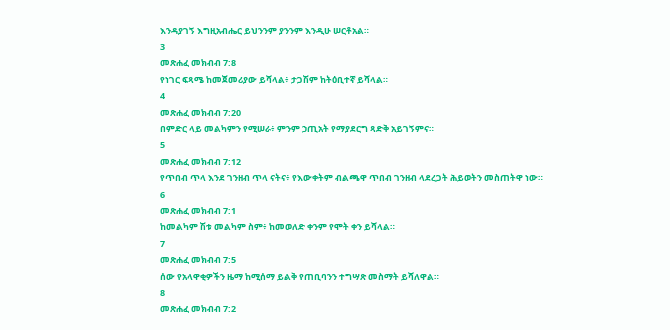እንዳያገኝ እግዚአብሔር ይህንንም ያንንም እንዲሁ ሠርቶአል።
3
መጽሐፈ መክብብ 7:8
የነገር ፍጻሜ ከመጀመሪያው ይሻላል፥ ታጋሽም ከትዕቢተኛ ይሻላል።
4
መጽሐፈ መክብብ 7:20
በምድር ላይ መልካምን የሚሠራ፥ ምንም ኃጢአት የማያደርግ ጻድቅ አይገኝምና።
5
መጽሐፈ መክብብ 7:12
የጥበብ ጥላ እንደ ገንዘብ ጥላ ናትና፥ የእውቀትም ብልጫዋ ጥበብ ገንዘብ ላደረጋት ሕይወትን መስጠትዋ ነው።
6
መጽሐፈ መክብብ 7:1
ከመልካም ሽቱ መልካም ስም፥ ከመወለድ ቀንም የሞት ቀን ይሻላል።
7
መጽሐፈ መክብብ 7:5
ሰው የአላዋቂዎችን ዜማ ከሚሰማ ይልቅ የጠቢባንን ተግሣጽ መስማት ይሻለዋል።
8
መጽሐፈ መክብብ 7:2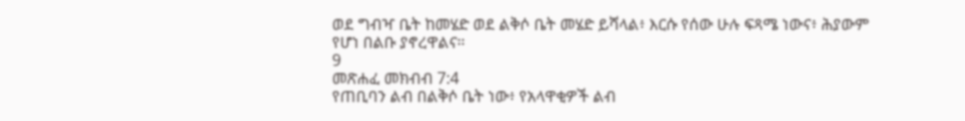ወደ ግብዣ ቤት ከመሄድ ወደ ልቅሶ ቤት መሄድ ይሻላል፥ እርሱ የሰው ሁሉ ፍጻሜ ነውና፥ ሕያውም የሆነ በልቡ ያኖረዋልና።
9
መጽሐፈ መክብብ 7:4
የጠቢባን ልብ በልቅሶ ቤት ነው፥ የአላዋቂዎች ልብ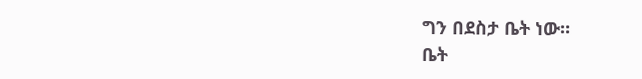ግን በደስታ ቤት ነው።
ቤት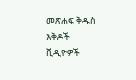መጽሐፍ ቅዱስ
እቅዶች
ቪዲዮዎች